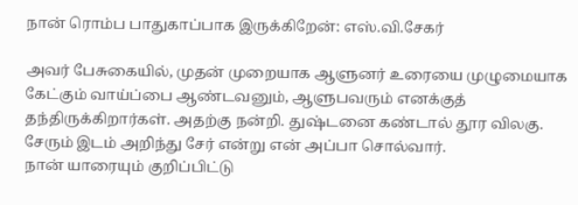நான் ரொம்ப பாதுகாப்பாக இருக்கிறேன்: எஸ்.வி.சேகர்

அவர் பேசுகையில், முதன் முறையாக ஆளுனர் உரையை முழுமையாக கேட்கும் வாய்ப்பை ஆண்டவனும், ஆளுபவரும் எனக்குத் தந்திருக்கிறார்கள். அதற்கு நன்றி. துஷ்டனை கண்டால் தூர விலகு. சேரும் இடம் அறிந்து சேர் என்று என் அப்பா சொல்வார்.
நான் யாரையும் குறிப்பிட்டு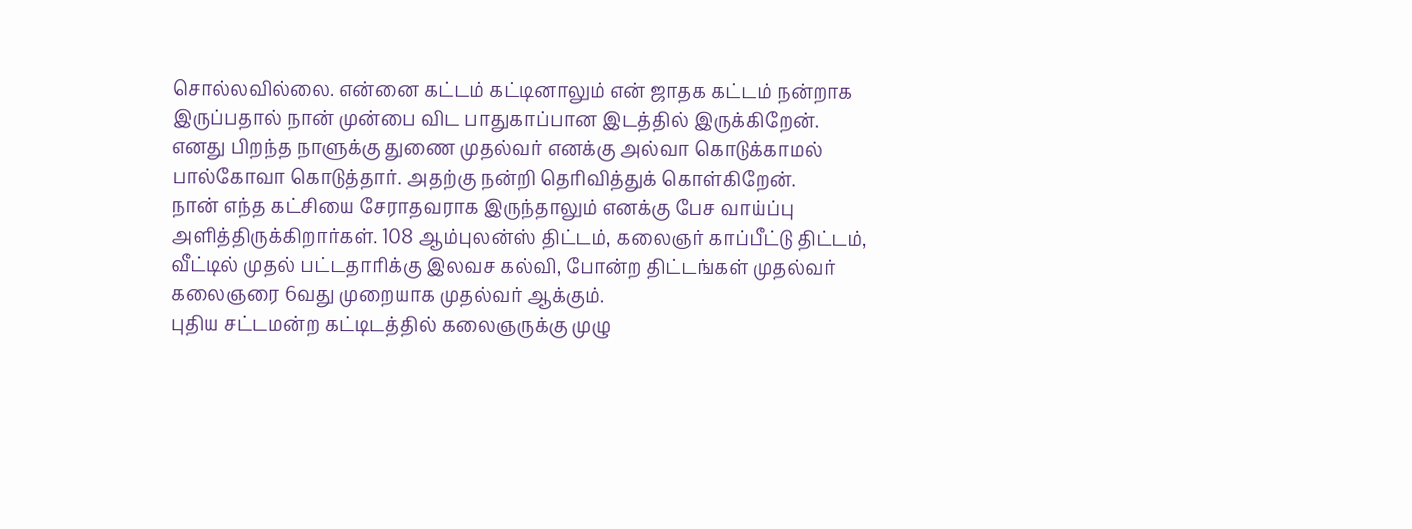சொல்லவில்லை. என்னை கட்டம் கட்டினாலும் என் ஜாதக கட்டம் நன்றாக இருப்பதால் நான் முன்பை விட பாதுகாப்பான இடத்தில் இருக்கிறேன்.
எனது பிறந்த நாளுக்கு துணை முதல்வர் எனக்கு அல்வா கொடுக்காமல் பால்கோவா கொடுத்தார். அதற்கு நன்றி தெரிவித்துக் கொள்கிறேன்.
நான் எந்த கட்சியை சேராதவராக இருந்தாலும் எனக்கு பேச வாய்ப்பு அளித்திருக்கிறார்கள். 108 ஆம்புலன்ஸ் திட்டம், கலைஞர் காப்பீட்டு திட்டம், வீட்டில் முதல் பட்டதாரிக்கு இலவச கல்வி, போன்ற திட்டங்கள் முதல்வர் கலைஞரை 6வது முறையாக முதல்வர் ஆக்கும்.
புதிய சட்டமன்ற கட்டிடத்தில் கலைஞருக்கு முழு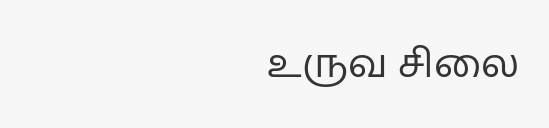உருவ சிலை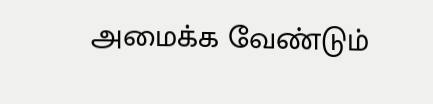அமைக்க வேண்டும்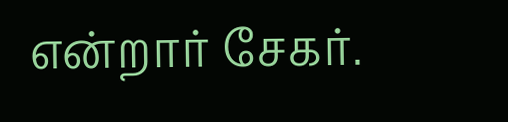என்றார் சேகர்.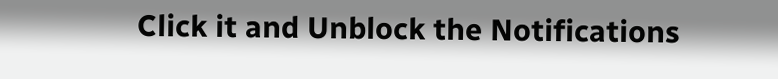Click it and Unblock the Notifications